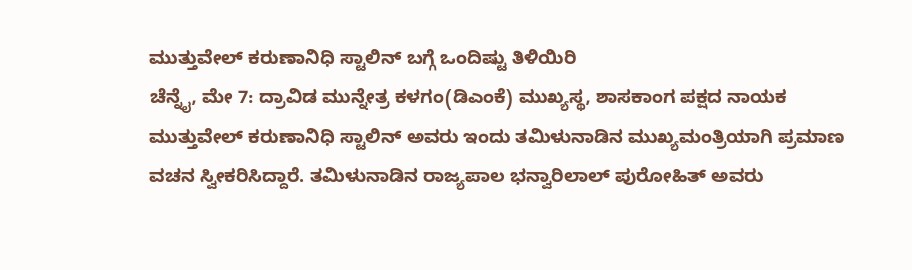ಮುತ್ತುವೇಲ್ ಕರುಣಾನಿಧಿ ಸ್ಟಾಲಿನ್ ಬಗ್ಗೆ ಒಂದಿಷ್ಟು ತಿಳಿಯಿರಿ
ಚೆನ್ನೈ, ಮೇ 7: ದ್ರಾವಿಡ ಮುನ್ನೇತ್ರ ಕಳಗಂ(ಡಿಎಂಕೆ) ಮುಖ್ಯಸ್ಥ, ಶಾಸಕಾಂಗ ಪಕ್ಷದ ನಾಯಕ ಮುತ್ತುವೇಲ್ ಕರುಣಾನಿಧಿ ಸ್ಟಾಲಿನ್ ಅವರು ಇಂದು ತಮಿಳುನಾಡಿನ ಮುಖ್ಯಮಂತ್ರಿಯಾಗಿ ಪ್ರಮಾಣ ವಚನ ಸ್ವೀಕರಿಸಿದ್ದಾರೆ. ತಮಿಳುನಾಡಿನ ರಾಜ್ಯಪಾಲ ಭನ್ವಾರಿಲಾಲ್ ಪುರೋಹಿತ್ ಅವರು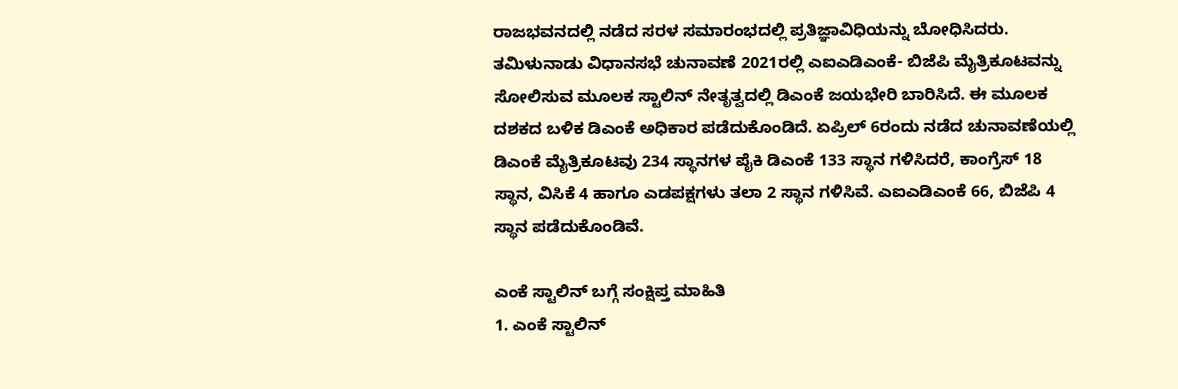ರಾಜಭವನದಲ್ಲಿ ನಡೆದ ಸರಳ ಸಮಾರಂಭದಲ್ಲಿ ಪ್ರತಿಜ್ಞಾವಿಧಿಯನ್ನು ಬೋಧಿಸಿದರು.
ತಮಿಳುನಾಡು ವಿಧಾನಸಭೆ ಚುನಾವಣೆ 2021ರಲ್ಲಿ ಎಐಎಡಿಎಂಕೆ- ಬಿಜೆಪಿ ಮೈತ್ರಿಕೂಟವನ್ನು ಸೋಲಿಸುವ ಮೂಲಕ ಸ್ಟಾಲಿನ್ ನೇತೃತ್ವದಲ್ಲಿ ಡಿಎಂಕೆ ಜಯಭೇರಿ ಬಾರಿಸಿದೆ. ಈ ಮೂಲಕ ದಶಕದ ಬಳಿಕ ಡಿಎಂಕೆ ಅಧಿಕಾರ ಪಡೆದುಕೊಂಡಿದೆ. ಏಪ್ರಿಲ್ 6ರಂದು ನಡೆದ ಚುನಾವಣೆಯಲ್ಲಿ ಡಿಎಂಕೆ ಮೈತ್ರಿಕೂಟವು 234 ಸ್ಥಾನಗಳ ಪೈಕಿ ಡಿಎಂಕೆ 133 ಸ್ಥಾನ ಗಳಿಸಿದರೆ, ಕಾಂಗ್ರೆಸ್ 18 ಸ್ಥಾನ, ವಿಸಿಕೆ 4 ಹಾಗೂ ಎಡಪಕ್ಷಗಳು ತಲಾ 2 ಸ್ಥಾನ ಗಳಿಸಿವೆ. ಎಐಎಡಿಎಂಕೆ 66, ಬಿಜೆಪಿ 4 ಸ್ಥಾನ ಪಡೆದುಕೊಂಡಿವೆ.

ಎಂಕೆ ಸ್ಟಾಲಿನ್ ಬಗ್ಗೆ ಸಂಕ್ಷಿಪ್ತ ಮಾಹಿತಿ
1. ಎಂಕೆ ಸ್ಟಾಲಿನ್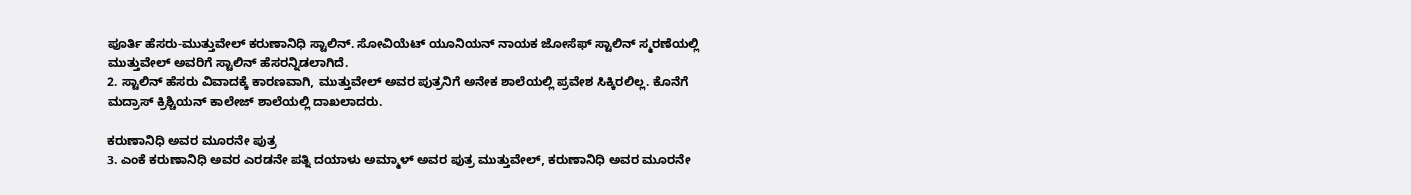ಪೂರ್ತಿ ಹೆಸರು-ಮುತ್ತುವೇಲ್ ಕರುಣಾನಿಧಿ ಸ್ಟಾಲಿನ್. ಸೋವಿಯೆಟ್ ಯೂನಿಯನ್ ನಾಯಕ ಜೋಸೆಫ್ ಸ್ಟಾಲಿನ್ ಸ್ಮರಣೆಯಲ್ಲಿ ಮುತ್ತುವೇಲ್ ಅವರಿಗೆ ಸ್ಟಾಲಿನ್ ಹೆಸರನ್ನಿಡಲಾಗಿದೆ.
2. ಸ್ಟಾಲಿನ್ ಹೆಸರು ವಿವಾದಕ್ಕೆ ಕಾರಣವಾಗಿ, ಮುತ್ತುವೇಲ್ ಅವರ ಪುತ್ರನಿಗೆ ಅನೇಕ ಶಾಲೆಯಲ್ಲಿ ಪ್ರವೇಶ ಸಿಕ್ಕಿರಲಿಲ್ಲ. ಕೊನೆಗೆ ಮದ್ರಾಸ್ ಕ್ರಿಶ್ಚಿಯನ್ ಕಾಲೇಜ್ ಶಾಲೆಯಲ್ಲಿ ದಾಖಲಾದರು.

ಕರುಣಾನಿಧಿ ಅವರ ಮೂರನೇ ಪುತ್ರ
3. ಎಂಕೆ ಕರುಣಾನಿಧಿ ಅವರ ಎರಡನೇ ಪತ್ನಿ ದಯಾಳು ಅಮ್ಮಾಳ್ ಅವರ ಪುತ್ರ ಮುತ್ತುವೇಲ್, ಕರುಣಾನಿಧಿ ಅವರ ಮೂರನೇ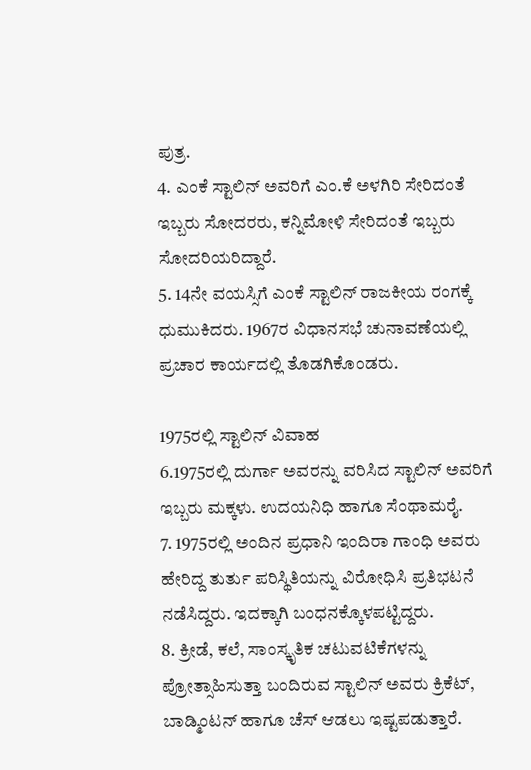ಪುತ್ರ.
4. ಎಂಕೆ ಸ್ಟಾಲಿನ್ ಅವರಿಗೆ ಎಂ.ಕೆ ಅಳಗಿರಿ ಸೇರಿದಂತೆ ಇಬ್ಬರು ಸೋದರರು, ಕನ್ನಿಮೋಳಿ ಸೇರಿದಂತೆ ಇಬ್ಬರು ಸೋದರಿಯರಿದ್ದಾರೆ.
5. 14ನೇ ವಯಸ್ಸಿಗೆ ಎಂಕೆ ಸ್ಟಾಲಿನ್ ರಾಜಕೀಯ ರಂಗಕ್ಕೆ ಧುಮುಕಿದರು. 1967ರ ವಿಧಾನಸಭೆ ಚುನಾವಣೆಯಲ್ಲಿ ಪ್ರಚಾರ ಕಾರ್ಯದಲ್ಲಿ ತೊಡಗಿಕೊಂಡರು.

1975ರಲ್ಲಿ ಸ್ಟಾಲಿನ್ ವಿವಾಹ
6.1975ರಲ್ಲಿ ದುರ್ಗಾ ಅವರನ್ನು ವರಿಸಿದ ಸ್ಟಾಲಿನ್ ಅವರಿಗೆ ಇಬ್ಬರು ಮಕ್ಕಳು. ಉದಯನಿಧಿ ಹಾಗೂ ಸೆಂಥಾಮರೈ.
7. 1975ರಲ್ಲಿ ಅಂದಿನ ಪ್ರಧಾನಿ ಇಂದಿರಾ ಗಾಂಧಿ ಅವರು ಹೇರಿದ್ದ ತುರ್ತು ಪರಿಸ್ಥಿತಿಯನ್ನು ವಿರೋಧಿಸಿ ಪ್ರತಿಭಟನೆ ನಡೆಸಿದ್ದರು. ಇದಕ್ಕಾಗಿ ಬಂಧನಕ್ಕೊಳಪಟ್ಟಿದ್ದರು.
8. ಕ್ರೀಡೆ, ಕಲೆ, ಸಾಂಸ್ಕೃತಿಕ ಚಟುವಟಿಕೆಗಳನ್ನು ಪ್ರೋತ್ಸಾಹಿಸುತ್ತಾ ಬಂದಿರುವ ಸ್ಟಾಲಿನ್ ಅವರು ಕ್ರಿಕೆಟ್, ಬಾಡ್ಮಿಂಟನ್ ಹಾಗೂ ಚೆಸ್ ಆಡಲು ಇಷ್ಟಪಡುತ್ತಾರೆ.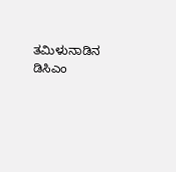ತಮಿಳುನಾಡಿನ ಡಿಸಿಎಂ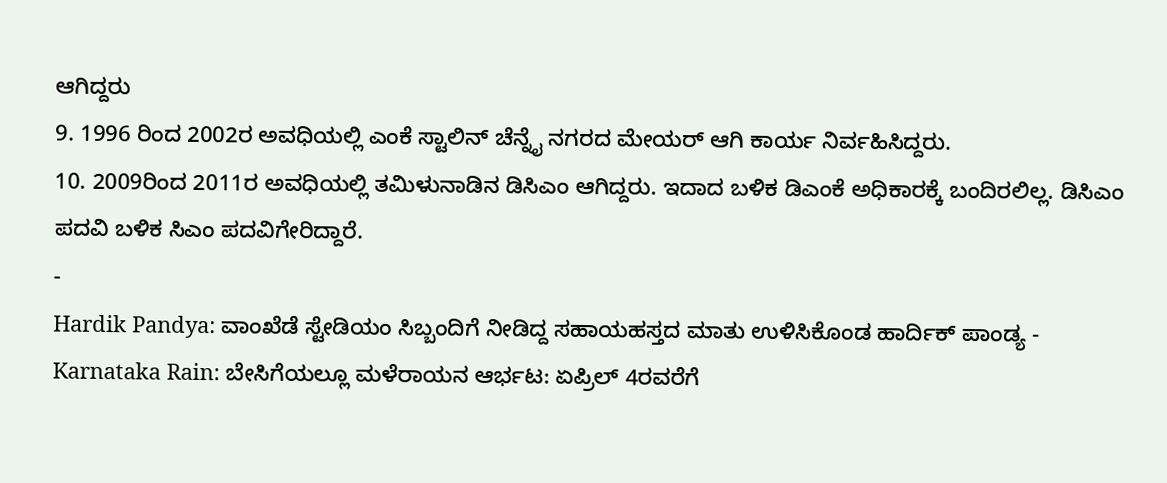ಆಗಿದ್ದರು
9. 1996 ರಿಂದ 2002ರ ಅವಧಿಯಲ್ಲಿ ಎಂಕೆ ಸ್ಟಾಲಿನ್ ಚೆನ್ನೈ ನಗರದ ಮೇಯರ್ ಆಗಿ ಕಾರ್ಯ ನಿರ್ವಹಿಸಿದ್ದರು.
10. 2009ರಿಂದ 2011ರ ಅವಧಿಯಲ್ಲಿ ತಮಿಳುನಾಡಿನ ಡಿಸಿಎಂ ಆಗಿದ್ದರು. ಇದಾದ ಬಳಿಕ ಡಿಎಂಕೆ ಅಧಿಕಾರಕ್ಕೆ ಬಂದಿರಲಿಲ್ಲ. ಡಿಸಿಎಂ ಪದವಿ ಬಳಿಕ ಸಿಎಂ ಪದವಿಗೇರಿದ್ದಾರೆ.
-
Hardik Pandya: ವಾಂಖೆಡೆ ಸ್ಟೇಡಿಯಂ ಸಿಬ್ಬಂದಿಗೆ ನೀಡಿದ್ದ ಸಹಾಯಹಸ್ತದ ಮಾತು ಉಳಿಸಿಕೊಂಡ ಹಾರ್ದಿಕ್ ಪಾಂಡ್ಯ -
Karnataka Rain: ಬೇಸಿಗೆಯಲ್ಲೂ ಮಳೆರಾಯನ ಆರ್ಭಟ: ಏಪ್ರಿಲ್ 4ರವರೆಗೆ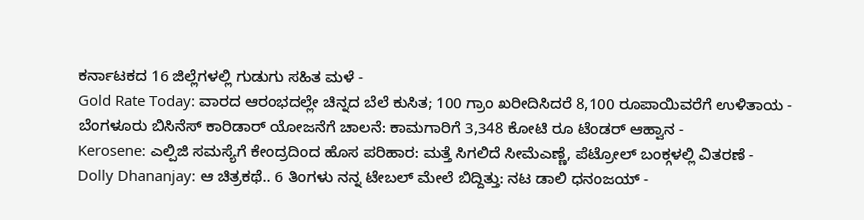ಕರ್ನಾಟಕದ 16 ಜಿಲ್ಲೆಗಳಲ್ಲಿ ಗುಡುಗು ಸಹಿತ ಮಳೆ -
Gold Rate Today: ವಾರದ ಆರಂಭದಲ್ಲೇ ಚಿನ್ನದ ಬೆಲೆ ಕುಸಿತ; 100 ಗ್ರಾಂ ಖರೀದಿಸಿದರೆ 8,100 ರೂಪಾಯಿವರೆಗೆ ಉಳಿತಾಯ -
ಬೆಂಗಳೂರು ಬಿಸಿನೆಸ್ ಕಾರಿಡಾರ್ ಯೋಜನೆಗೆ ಚಾಲನೆ: ಕಾಮಗಾರಿಗೆ 3,348 ಕೋಟಿ ರೂ ಟೆಂಡರ್ ಆಹ್ವಾನ -
Kerosene: ಎಲ್ಪಿಜಿ ಸಮಸ್ಯೆಗೆ ಕೇಂದ್ರದಿಂದ ಹೊಸ ಪರಿಹಾರ: ಮತ್ತೆ ಸಿಗಲಿದೆ ಸೀಮೆಎಣ್ಣೆ, ಪೆಟ್ರೋಲ್ ಬಂಕ್ಗಳಲ್ಲಿ ವಿತರಣೆ -
Dolly Dhananjay: ಆ ಚಿತ್ರಕಥೆ.. 6 ತಿಂಗಳು ನನ್ನ ಟೇಬಲ್ ಮೇಲೆ ಬಿದ್ದಿತ್ತು: ನಟ ಡಾಲಿ ಧನಂಜಯ್ -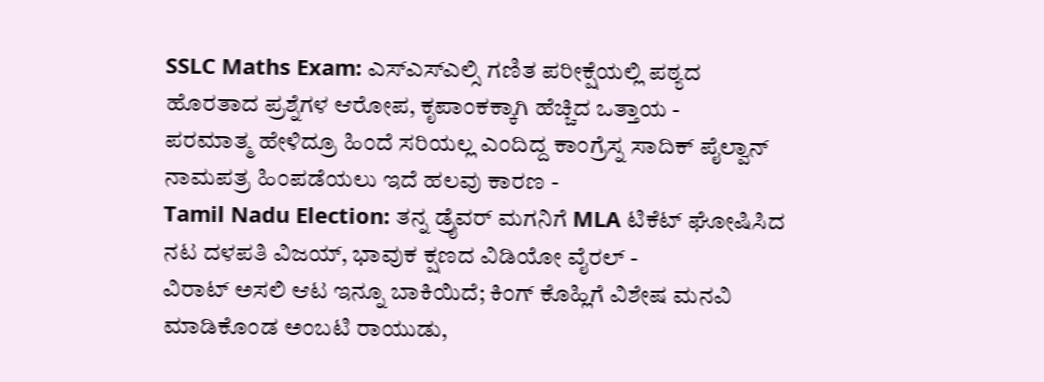SSLC Maths Exam: ಎಸ್ಎಸ್ಎಲ್ಸಿ ಗಣಿತ ಪರೀಕ್ಷೆಯಲ್ಲಿ ಪಠ್ಯದ ಹೊರತಾದ ಪ್ರಶ್ನೆಗಳ ಆರೋಪ, ಕೃಪಾಂಕಕ್ಕಾಗಿ ಹೆಚ್ಚಿದ ಒತ್ತಾಯ -
ಪರಮಾತ್ಮ ಹೇಳಿದ್ರೂ ಹಿಂದೆ ಸರಿಯಲ್ಲ ಎಂದಿದ್ದ ಕಾಂಗ್ರೆಸ್ನ ಸಾದಿಕ್ ಪೈಲ್ವಾನ್ ನಾಮಪತ್ರ ಹಿಂಪಡೆಯಲು ಇದೆ ಹಲವು ಕಾರಣ -
Tamil Nadu Election: ತನ್ನ ಡ್ರೈವರ್ ಮಗನಿಗೆ MLA ಟಿಕೆಟ್ ಘೋಷಿಸಿದ ನಟ ದಳಪತಿ ವಿಜಯ್, ಭಾವುಕ ಕ್ಷಣದ ವಿಡಿಯೋ ವೈರಲ್ -
ವಿರಾಟ್ ಅಸಲಿ ಆಟ ಇನ್ನೂ ಬಾಕಿಯಿದೆ; ಕಿಂಗ್ ಕೊಹ್ಲಿಗೆ ವಿಶೇಷ ಮನವಿ ಮಾಡಿಕೊಂಡ ಅಂಬಟಿ ರಾಯುಡು,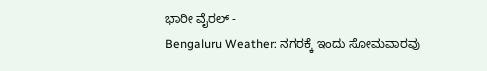ಭಾರೀ ವೈರಲ್ -
Bengaluru Weather: ನಗರಕ್ಕೆ ಇಂದು ಸೋಮವಾರವು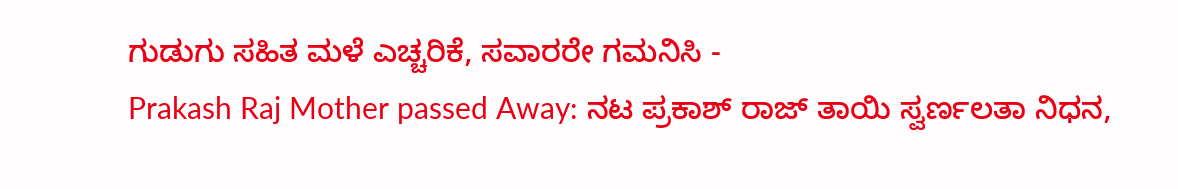ಗುಡುಗು ಸಹಿತ ಮಳೆ ಎಚ್ಚರಿಕೆ, ಸವಾರರೇ ಗಮನಿಸಿ -
Prakash Raj Mother passed Away: ನಟ ಪ್ರಕಾಶ್ ರಾಜ್ ತಾಯಿ ಸ್ವರ್ಣಲತಾ ನಿಧನ,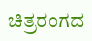ಚಿತ್ರರಂಗದ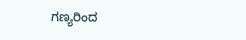ಗಣ್ಯರಿಂದ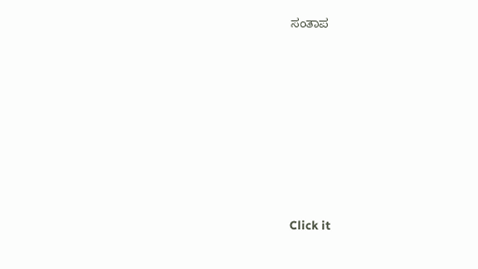ಸಂತಾಪ












Click it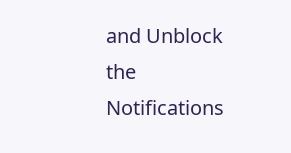and Unblock the Notifications